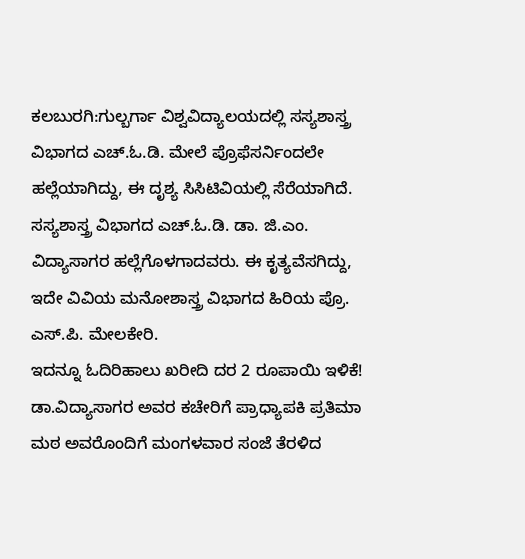ಕಲಬುರಗಿ:ಗುಲ್ಬರ್ಗಾ ವಿಶ್ವವಿದ್ಯಾಲಯದಲ್ಲಿ ಸಸ್ಯಶಾಸ್ತ್ರ ವಿಭಾಗದ ಎಚ್.ಓ.ಡಿ. ಮೇಲೆ ಪ್ರೊಫೆಸರ್ನಿಂದಲೇ ಹಲ್ಲೆಯಾಗಿದ್ದು, ಈ ದೃಶ್ಯ ಸಿಸಿಟಿವಿಯಲ್ಲಿ ಸೆರೆಯಾಗಿದೆ.
ಸಸ್ಯಶಾಸ್ತ್ರ ವಿಭಾಗದ ಎಚ್.ಓ.ಡಿ. ಡಾ. ಜಿ.ಎಂ. ವಿದ್ಯಾಸಾಗರ ಹಲ್ಲೆಗೊಳಗಾದವರು. ಈ ಕೃತ್ಯವೆಸಗಿದ್ದು, ಇದೇ ವಿವಿಯ ಮನೋಶಾಸ್ತ್ರ ವಿಭಾಗದ ಹಿರಿಯ ಪ್ರೊ. ಎಸ್.ಪಿ. ಮೇಲಕೇರಿ.
ಇದನ್ನೂ ಓದಿರಿಹಾಲು ಖರೀದಿ ದರ 2 ರೂಪಾಯಿ ಇಳಿಕೆ!
ಡಾ.ವಿದ್ಯಾಸಾಗರ ಅವರ ಕಚೇರಿಗೆ ಪ್ರಾಧ್ಯಾಪಕಿ ಪ್ರತಿಮಾ ಮಠ ಅವರೊಂದಿಗೆ ಮಂಗಳವಾರ ಸಂಜೆ ತೆರಳಿದ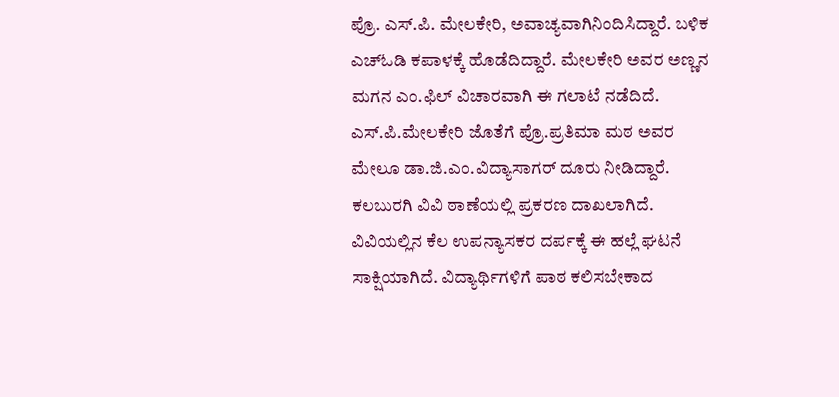ಪ್ರೊ. ಎಸ್.ಪಿ. ಮೇಲಕೇರಿ, ಅವಾಚ್ಯವಾಗಿನಿಂದಿಸಿದ್ದಾರೆ. ಬಳಿಕ ಎಚ್ಓಡಿ ಕಪಾಳಕ್ಕೆ ಹೊಡೆದಿದ್ದಾರೆ. ಮೇಲಕೇರಿ ಅವರ ಅಣ್ಣನ ಮಗನ ಎಂ.ಫಿಲ್ ವಿಚಾರವಾಗಿ ಈ ಗಲಾಟೆ ನಡೆದಿದೆ. ಎಸ್‌.ಪಿ.ಮೇಲಕೇರಿ ಜೊತೆಗೆ ಪ್ರೊ.ಪ್ರತಿಮಾ ಮಠ ಅವರ ಮೇಲೂ ಡಾ.ಜಿ.ಎಂ.ವಿದ್ಯಾಸಾಗರ್‌ ದೂರು ನೀಡಿದ್ದಾರೆ. ಕಲಬುರಗಿ ವಿವಿ ಠಾಣೆಯಲ್ಲಿ ಪ್ರಕರಣ ದಾಖಲಾಗಿದೆ.
ವಿವಿಯಲ್ಲಿನ ಕೆಲ ಉಪನ್ಯಾಸಕರ ದರ್ಪಕ್ಕೆ ಈ ಹಲ್ಲೆ ಘಟನೆ ಸಾಕ್ಷಿಯಾಗಿದೆ. ವಿದ್ಯಾರ್ಥಿಗಳಿಗೆ ಪಾಠ ಕಲಿಸಬೇಕಾದ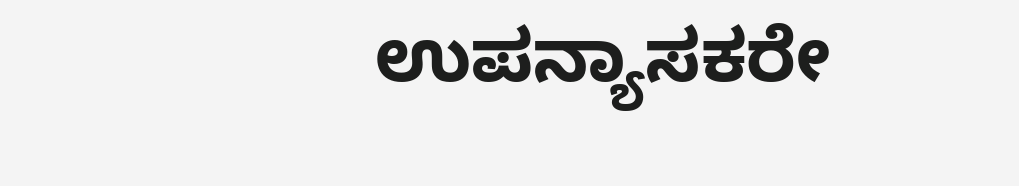ಉಪನ್ಯಾಸಕರೇ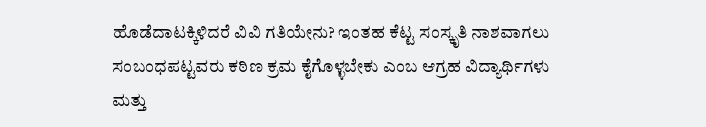ಹೊಡೆದಾಟಕ್ಕಿಳಿದರೆ ವಿವಿ ಗತಿಯೇನು? ಇಂತಹ ಕೆಟ್ಟ ಸಂಸ್ಕೃತಿ ನಾಶವಾಗಲು ಸಂಬಂಧಪಟ್ಟವರು ಕಠಿಣ ಕ್ರಮ ಕೈಗೊಳ್ಳಬೇಕು ಎಂಬ ಆಗ್ರಹ ವಿದ್ಯಾರ್ಥಿಗಳು ಮತ್ತು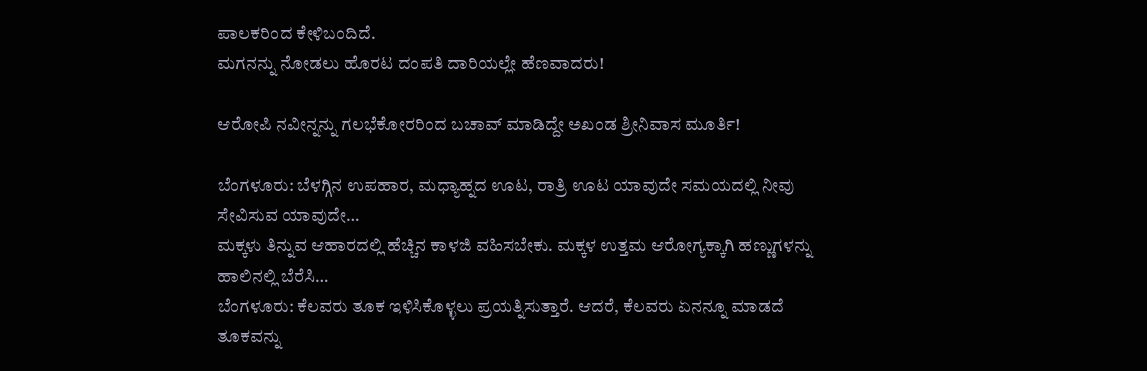ಪಾಲಕರಿಂದ ಕೇಳಿಬಂದಿದೆ.
ಮಗನನ್ನು ನೋಡಲು ಹೊರಟ ದಂಪತಿ ದಾರಿಯಲ್ಲೇ ಹೆಣವಾದರು!

ಆರೋಪಿ ನವೀನ್ನನ್ನು ಗಲಭೆಕೋರರಿಂದ ಬಚಾವ್ ಮಾಡಿದ್ದೇ ಅಖಂಡ ಶ್ರೀನಿವಾಸ ಮೂರ್ತಿ!

ಬೆಂಗಳೂರು: ಬೆಳಗ್ಗಿನ ಉಪಹಾರ, ಮಧ್ಯಾಹ್ನದ ಊಟ, ರಾತ್ರಿ ಊಟ ಯಾವುದೇ ಸಮಯದಲ್ಲಿ ನೀವು ಸೇವಿಸುವ ಯಾವುದೇ…
ಮಕ್ಕಳು ತಿನ್ನುವ ಆಹಾರದಲ್ಲಿ ಹೆಚ್ಚಿನ ಕಾಳಜಿ ವಹಿಸಬೇಕು. ಮಕ್ಕಳ ಉತ್ತಮ ಆರೋಗ್ಯಕ್ಕಾಗಿ ಹಣ್ಣುಗಳನ್ನು ಹಾಲಿನಲ್ಲಿ ಬೆರೆಸಿ…
ಬೆಂಗಳೂರು: ಕೆಲವರು ತೂಕ ಇಳಿಸಿಕೊಳ್ಳಲು ಪ್ರಯತ್ನಿಸುತ್ತಾರೆ. ಆದರೆ, ಕೆಲವರು ಏನನ್ನೂ ಮಾಡದೆ ತೂಕವನ್ನು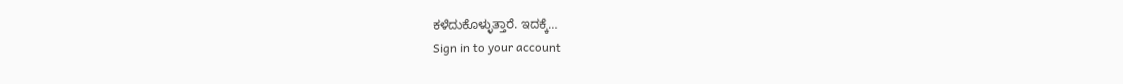ಕಳೆದುಕೊಳ್ಳುತ್ತಾರೆ. ಇದಕ್ಕೆ…
Sign in to your account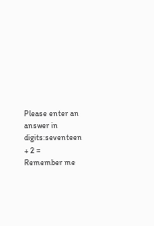Please enter an answer in digits:seventeen + 2 =
Remember me